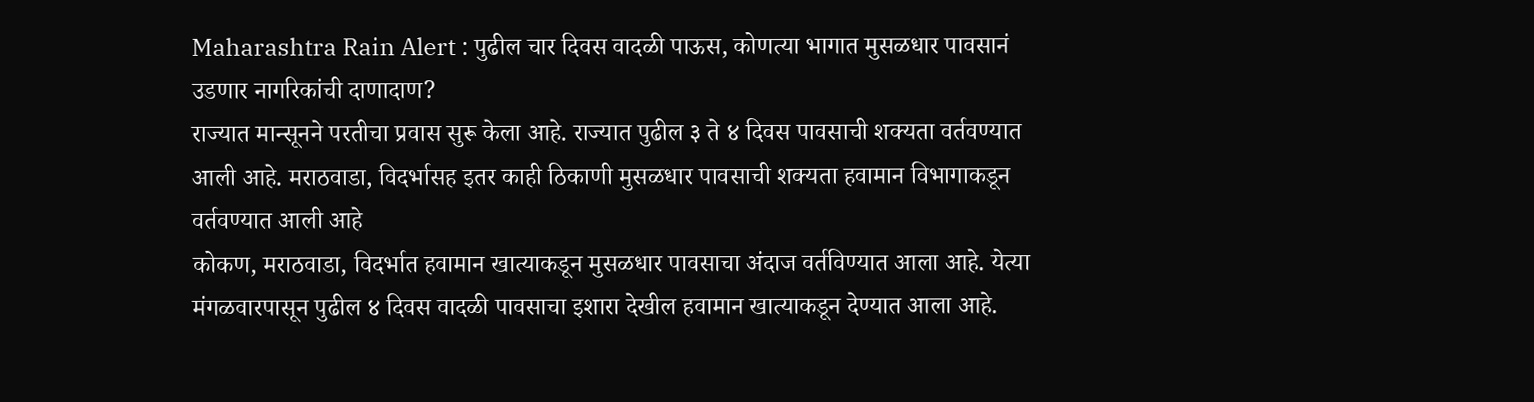Maharashtra Rain Alert : पुढील चार दिवस वादळी पाऊस, कोणत्या भागात मुसळधार पावसानं उडणार नागरिकांची दाणादाण?
राज्यात मान्सूनने परतीचा प्रवास सुरू केला आहे. राज्यात पुढील ३ ते ४ दिवस पावसाची शक्यता वर्तवण्यात आली आहे. मराठवाडा, विदर्भासह इतर काही ठिकाणी मुसळधार पावसाची शक्यता हवामान विभागाकडून वर्तवण्यात आली आहे
कोकण, मराठवाडा, विदर्भात हवामान खात्याकडून मुसळधार पावसाचा अंदाज वर्तविण्यात आला आहे. येत्या मंगळवारपासून पुढील ४ दिवस वादळी पावसाचा इशारा देखील हवामान खात्याकडून देण्यात आला आहे.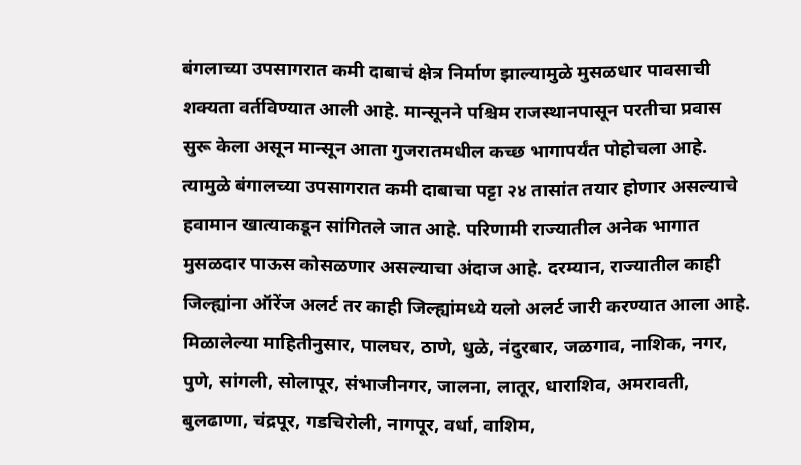बंगलाच्या उपसागरात कमी दाबाचं क्षेत्र निर्माण झाल्यामुळे मुसळधार पावसाची शक्यता वर्तविण्यात आली आहे. मान्सूनने पश्चिम राजस्थानपासून परतीचा प्रवास सुरू केला असून मान्सून आता गुजरातमधील कच्छ भागापर्यंत पोहोचला आहे. त्यामुळे बंगालच्या उपसागरात कमी दाबाचा पट्टा २४ तासांत तयार होणार असल्याचे हवामान खात्याकडून सांगितले जात आहे. परिणामी राज्यातील अनेक भागात मुसळदार पाऊस कोसळणार असल्याचा अंदाज आहे. दरम्यान, राज्यातील काही जिल्ह्यांना ऑरेंज अलर्ट तर काही जिल्ह्यांमध्ये यलो अलर्ट जारी करण्यात आला आहे. मिळालेल्या माहितीनुसार, पालघर, ठाणे, धुळे, नंदुरबार, जळगाव, नाशिक, नगर, पुणे, सांगली, सोलापूर, संभाजीनगर, जालना, लातूर, धाराशिव, अमरावती, बुलढाणा, चंद्रपूर, गडचिरोली, नागपूर, वर्धा, वाशिम,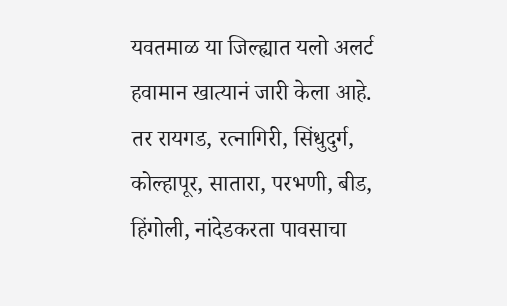यवतमाळ या जिल्ह्यात यलो अलर्ट हवामान खात्यानं जारी केला आहे. तर रायगड, रत्नागिरी, सिंधुदुर्ग, कोल्हापूर, सातारा, परभणी, बीड, हिंगोली, नांदेडकरता पावसाचा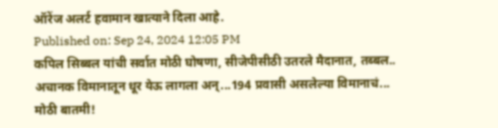ऑरेंज अलर्ट हवामान खात्याने दिला आहे.
Published on: Sep 24, 2024 12:05 PM
कपिल सिब्बल यांची सर्वात मोठी घोषणा, सीजेपीसीठी उतरले मैदानात, तब्बल..
अचानक विमानातून धूर येऊ लागला अन्...194 प्रवासी असलेल्या विमानाचं...
मोठी बातमी!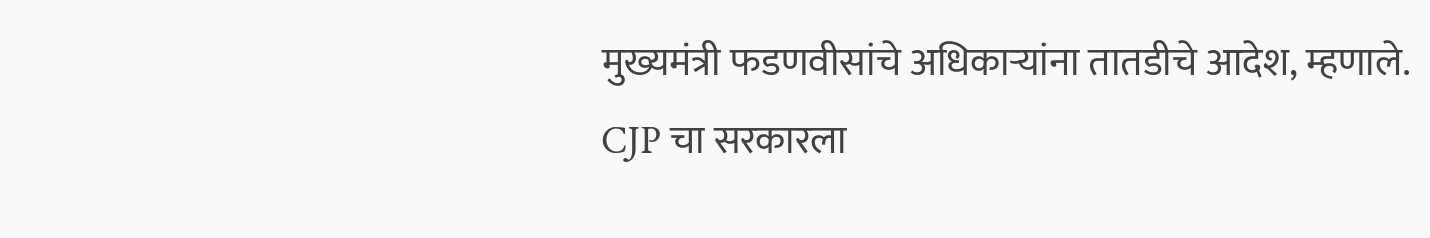मुख्यमंत्री फडणवीसांचे अधिकाऱ्यांना तातडीचे आदेश, म्हणाले.
CJP चा सरकारला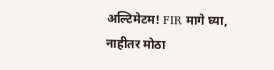अल्टिमेटम! FIR मागे घ्या, नाहीतर मोठा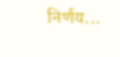निर्णय...